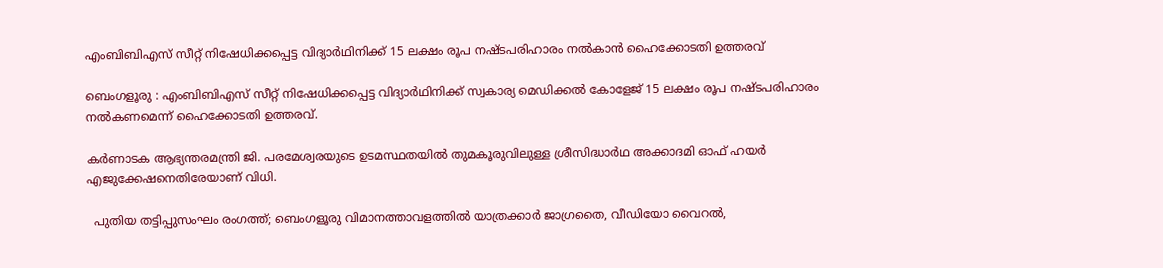എംബിബിഎസ് സീറ്റ് നിഷേധിക്കപ്പെട്ട വിദ്യാർഥിനിക്ക്‌ 15 ലക്ഷം രൂപ നഷ്ടപരിഹാരം നൽകാൻ ഹൈക്കോടതി ഉത്തരവ്

ബെംഗളൂരു : എംബിബിഎസ് സീറ്റ് നിഷേധിക്കപ്പെട്ട വിദ്യാർഥിനിക്ക്‌ സ്വകാര്യ മെഡിക്കൽ കോളേജ് 15 ലക്ഷം രൂപ നഷ്ടപരിഹാരം നൽകണമെന്ന് ഹൈക്കോടതി ഉത്തരവ്.

കർണാടക ആഭ്യന്തരമന്ത്രി ജി. പരമേശ്വരയുടെ ഉടമസ്ഥതയിൽ തുമകൂരുവിലുള്ള ശ്രീസിദ്ധാർഥ അക്കാദമി ഓഫ് ഹയർ എജുക്കേഷനെതിരേയാണ് വിധി.

  പുതിയ തട്ടിപ്പുസംഘം രംഗത്ത്; ബെംഗളൂരു വിമാനത്താവളത്തിൽ യാത്രക്കാർ ജാഗ്രതൈ, വീഡിയോ വൈറൽ,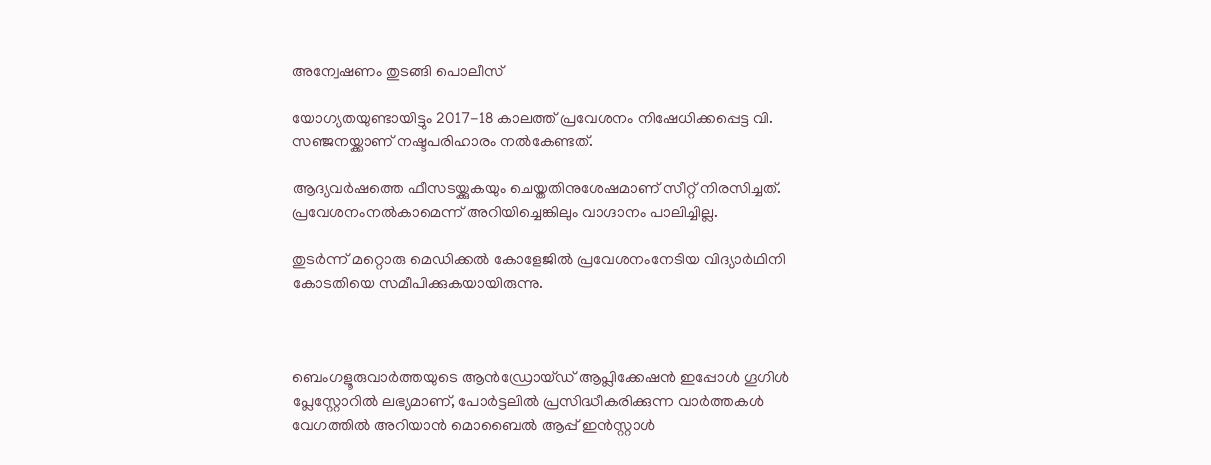അന്വേഷണം തുടങ്ങി പൊലീസ്

യോഗ്യതയുണ്ടായിട്ടും 2017-18 കാലത്ത് പ്രവേശനം നിഷേധിക്കപ്പെട്ട വി. സഞ്ജനയ്ക്കാണ് നഷ്ടപരിഹാരം നൽകേണ്ടത്.

ആദ്യവർഷത്തെ ഫീസടയ്ക്കുകയും ചെയ്തതിനുശേഷമാണ് സീറ്റ് നിരസിച്ചത്. പ്രവേശനംനൽകാമെന്ന് അറിയിച്ചെങ്കിലും വാഗ്ദാനം പാലിച്ചില്ല.

തുടർന്ന് മറ്റൊരു മെഡിക്കൽ കോളേജിൽ പ്രവേശനംനേടിയ വിദ്യാർഥിനി കോടതിയെ സമീപിക്കുകയായിരുന്നു.



ബെംഗളൂരുവാർത്തയുടെ ആൻഡ്രോയ്ഡ് ആപ്ലിക്കേഷൻ ഇപ്പോൾ ഗൂഗിൾ പ്ലേസ്റ്റോറിൽ ലഭ്യമാണ്, പോർട്ടലിൽ പ്രസിദ്ധീകരിക്കുന്ന വാർത്തകൾ വേഗത്തിൽ അറിയാൻ മൊബൈൽ ആപ്പ് ഇൻസ്റ്റാൾ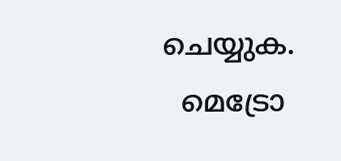ചെയ്യുക.
  മെട്രോ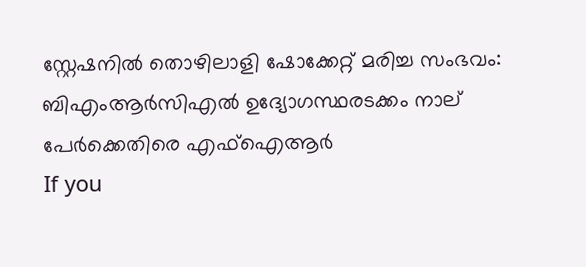സ്റ്റേഷനിൽ തൊഴിലാളി ഷോക്കേറ്റ് മരിച്ച സംഭവം: ബിഎംആർസിഎൽ ഉദ്യോഗസ്ഥരടക്കം നാല് പേർക്കെതിരെ എഫ്ഐആർ
If you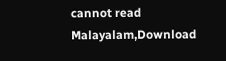cannot read Malayalam,Download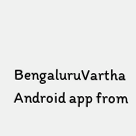BengaluruVartha Android app from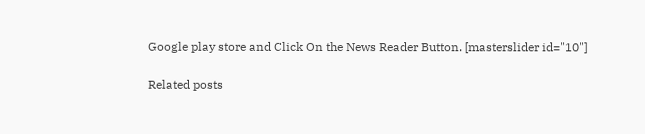Google play store and Click On the News Reader Button. [masterslider id="10"]

Related posts